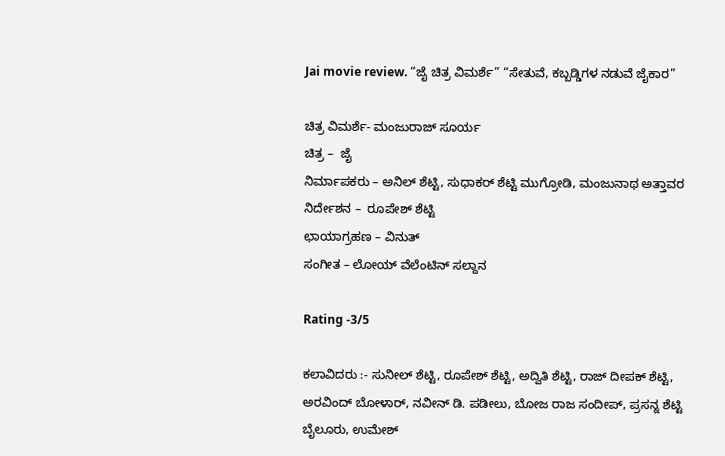Jai movie review. “ಜೈ ಚಿತ್ರ ವಿಮರ್ಶೆ” “ಸೇತುವೆ, ಕಬ್ಬಡ್ಡಿಗಳ ನಡುವೆ ಜೈಕಾರ”

ಚಿತ್ರ ವಿಮರ್ಶೆ- ಮಂಜುರಾಜ್ ಸೂರ್ಯ
ಚಿತ್ರ –  ಜೈ
ನಿರ್ಮಾಪಕರು – ಅನಿಲ್ ಶೆಟ್ಟಿ, ಸುಧಾಕರ್ ಶೆಟ್ಟಿ ಮುಗ್ರೋಡಿ, ಮಂಜುನಾಥ ಅತ್ತಾವರ
ನಿರ್ದೇಶನ –  ರೂಪೇಶ್ ಶೆಟ್ಟಿ
ಛಾಯಾಗ್ರಹಣ – ವಿನುತ್
ಸಂಗೀತ – ಲೋಯ್ ವೆಲೆಂಟಿನ್ ಸಲ್ದಾನ

Rating -3/5

ಕಲಾವಿದರು :- ಸುನೀಲ್ ಶೆಟ್ಟಿ, ರೂಪೇಶ್ ಶೆಟ್ಟಿ, ಅದ್ವಿತಿ ಶೆಟ್ಟಿ, ರಾಜ್ ದೀಪಕ್ ಶೆಟ್ಟಿ, ಅರವಿಂದ್ ಬೋಳಾರ್, ನವೀನ್ ಡಿ. ಪಡೀಲು, ಬೋಜ ರಾಜ ಸಂದೀಪ್, ಪ್ರಸನ್ನ ಶೆಟ್ಟಿ ಬೈಲೂರು, ಉಮೇಶ್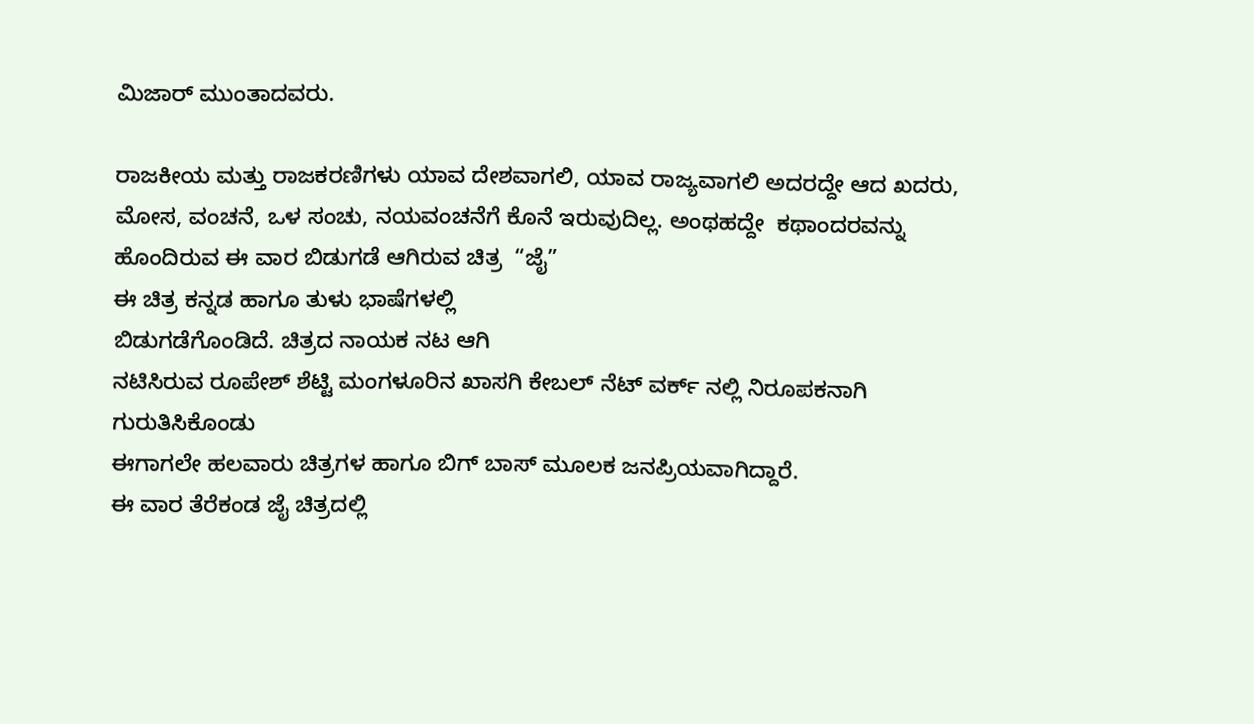ಮಿಜಾರ್ ಮುಂತಾದವರು.

ರಾಜಕೀಯ ಮತ್ತು ರಾಜಕರಣಿಗಳು ಯಾವ ದೇಶವಾಗಲಿ, ಯಾವ ರಾಜ್ಯವಾಗಲಿ ಅದರದ್ದೇ ಆದ ಖದರು, ಮೋಸ, ವಂಚನೆ, ಒಳ ಸಂಚು, ನಯವಂಚನೆಗೆ ಕೊನೆ ಇರುವುದಿಲ್ಲ. ಅಂಥಹದ್ದೇ  ಕಥಾಂದರವನ್ನು ಹೊಂದಿರುವ ಈ ವಾರ ಬಿಡುಗಡೆ ಆಗಿರುವ ಚಿತ್ರ  “ಜೈ”
ಈ ಚಿತ್ರ ಕನ್ನಡ ಹಾಗೂ ತುಳು ಭಾಷೆಗಳಲ್ಲಿ
ಬಿಡುಗಡೆಗೊಂಡಿದೆ. ಚಿತ್ರದ ನಾಯಕ ನಟ ಆಗಿ
ನಟಿಸಿರುವ ರೂಪೇಶ್ ಶೆಟ್ಟಿ ಮಂಗಳೂರಿನ ಖಾಸಗಿ ಕೇಬಲ್ ನೆಟ್ ವರ್ಕ್ ನಲ್ಲಿ ನಿರೂಪಕನಾಗಿ ಗುರುತಿಸಿಕೊಂಡು
ಈಗಾಗಲೇ ಹಲವಾರು ಚಿತ್ರಗಳ ಹಾಗೂ ಬಿಗ್ ಬಾಸ್ ಮೂಲಕ ಜನಪ್ರಿಯವಾಗಿದ್ದಾರೆ.
ಈ ವಾರ ತೆರೆಕಂಡ ಜೈ ಚಿತ್ರದಲ್ಲಿ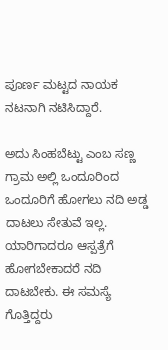ಪೂರ್ಣ ಮಟ್ಟದ ನಾಯಕ ನಟನಾಗಿ ನಟಿಸಿದ್ದಾರೆ.

ಅದು ಸಿಂಹಬೆಟ್ಟು ಎಂಬ ಸಣ್ಣ ಗ್ರಾಮ ಅಲ್ಲಿ ಒಂದೂರಿಂದ ಒಂದೂರಿಗೆ ಹೋಗಲು ನದಿ ಅಡ್ಡ ದಾಟಲು ಸೇತುವೆ ಇಲ್ಲ. ಯಾರಿಗಾದರೂ ಆಸ್ಪತ್ರೆಗೆ ಹೋಗಬೇಕಾದರೆ ನದಿ ದಾಟಬೇಕು. ಈ ಸಮಸ್ಯೆ ಗೊತ್ತಿದ್ದರು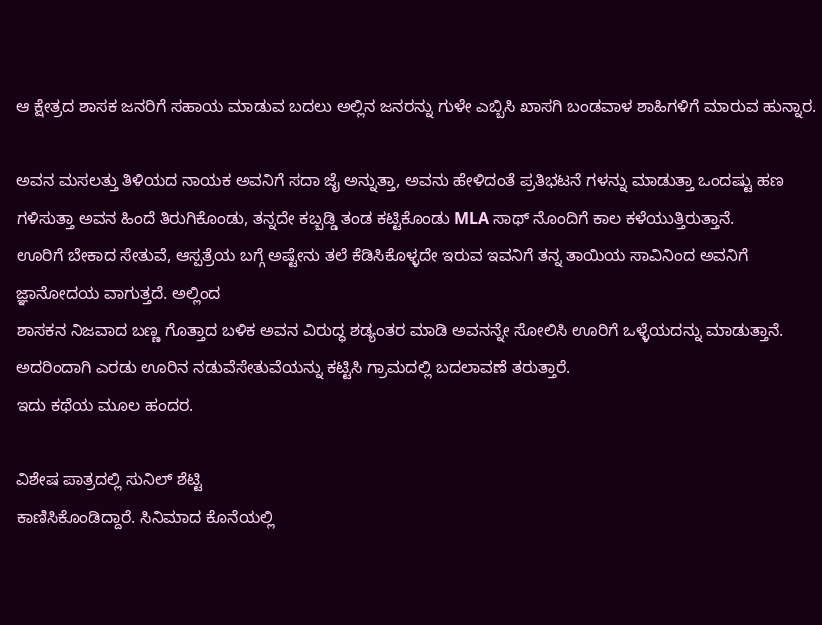ಆ ಕ್ಷೇತ್ರದ ಶಾಸಕ ಜನರಿಗೆ ಸಹಾಯ ಮಾಡುವ ಬದಲು ಅಲ್ಲಿನ ಜನರನ್ನು ಗುಳೇ ಎಬ್ಬಿಸಿ ಖಾಸಗಿ ಬಂಡವಾಳ ಶಾಹಿಗಳಿಗೆ ಮಾರುವ ಹುನ್ನಾರ.

ಅವನ ಮಸಲತ್ತು ತಿಳಿಯದ ನಾಯಕ ಅವನಿಗೆ ಸದಾ ಜೈ ಅನ್ನುತ್ತಾ, ಅವನು ಹೇಳಿದಂತೆ ಪ್ರತಿಭಟನೆ ಗಳನ್ನು ಮಾಡುತ್ತಾ ಒಂದಷ್ಟು ಹಣ ಗಳಿಸುತ್ತಾ ಅವನ ಹಿಂದೆ ತಿರುಗಿಕೊಂಡು, ತನ್ನದೇ ಕಬ್ಬಡ್ಡಿ ತಂಡ ಕಟ್ಟಿಕೊಂಡು MLA ಸಾಥ್ ನೊಂದಿಗೆ ಕಾಲ ಕಳೆಯುತ್ತಿರುತ್ತಾನೆ.
ಊರಿಗೆ ಬೇಕಾದ ಸೇತುವೆ, ಆಸ್ಪತ್ರೆಯ ಬಗ್ಗೆ ಅಷ್ಟೇನು ತಲೆ ಕೆಡಿಸಿಕೊಳ್ಳದೇ ಇರುವ ಇವನಿಗೆ ತನ್ನ ತಾಯಿಯ ಸಾವಿನಿಂದ ಅವನಿಗೆ ಜ್ಞಾನೋದಯ ವಾಗುತ್ತದೆ. ಅಲ್ಲಿಂದ
ಶಾಸಕನ ನಿಜವಾದ ಬಣ್ಣ ಗೊತ್ತಾದ ಬಳಿಕ ಅವನ ವಿರುದ್ಧ ಶಡ್ಯಂತರ ಮಾಡಿ ಅವನನ್ನೇ ಸೋಲಿಸಿ ಊರಿಗೆ ಒಳ್ಳೆಯದನ್ನು ಮಾಡುತ್ತಾನೆ.
ಅದರಿಂದಾಗಿ ಎರಡು ಊರಿನ ನಡುವೆಸೇತುವೆಯನ್ನು‌ ಕಟ್ಟಿಸಿ ಗ್ರಾಮದಲ್ಲಿ ಬದಲಾವಣೆ ತರುತ್ತಾರೆ.
ಇದು ಕಥೆಯ ಮೂಲ ಹಂದರ.

ವಿಶೇಷ ಪಾತ್ರದಲ್ಲಿ ಸುನಿಲ್ ಶೆಟ್ಟಿ
ಕಾಣಿಸಿಕೊಂಡಿದ್ದಾರೆ. ಸಿನಿಮಾದ ಕೊನೆಯಲ್ಲಿ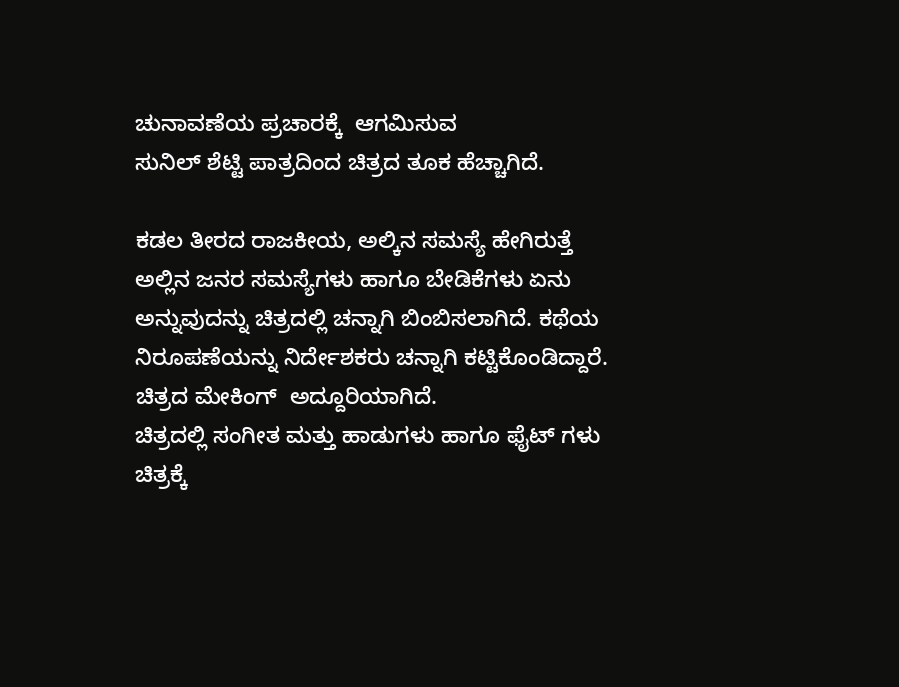ಚುನಾವಣೆಯ ಪ್ರಚಾರಕ್ಕೆ  ಆಗಮಿಸುವ
ಸುನಿಲ್ ಶೆಟ್ಟಿ ಪಾತ್ರದಿಂದ ಚಿತ್ರದ ತೂಕ ಹೆಚ್ಚಾಗಿದೆ.

ಕಡಲ ತೀರದ ರಾಜಕೀಯ, ಅಲ್ಕಿನ ಸಮಸ್ಯೆ ಹೇಗಿರುತ್ತೆ ಅಲ್ಲಿನ ಜನರ ಸಮಸ್ಯೆಗಳು ಹಾಗೂ ಬೇಡಿಕೆಗಳು ಏನು ಅನ್ನುವುದನ್ನು ಚಿತ್ರದಲ್ಲಿ ಚನ್ನಾಗಿ ಬಿಂಬಿಸಲಾಗಿದೆ. ಕಥೆಯ ನಿರೂಪಣೆಯನ್ನು ನಿರ್ದೇಶಕರು ಚನ್ನಾಗಿ ಕಟ್ಟಿಕೊಂಡಿದ್ದಾರೆ.
ಚಿತ್ರದ ಮೇಕಿಂಗ್  ಅದ್ದೂರಿಯಾಗಿದೆ.
ಚಿತ್ರದಲ್ಲಿ ಸಂಗೀತ ಮತ್ತು ಹಾಡುಗಳು ಹಾಗೂ ಫೈಟ್ ಗಳು ಚಿತ್ರಕ್ಕೆ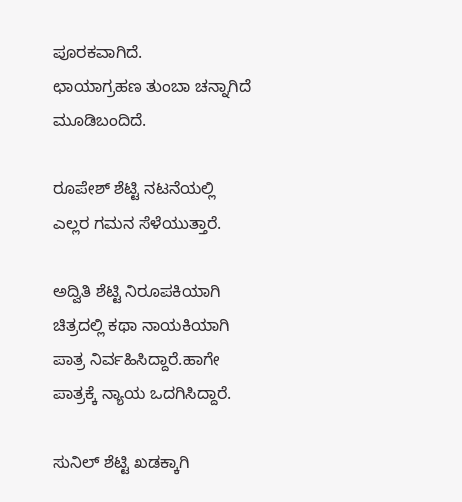ಪೂರಕವಾಗಿದೆ.
ಛಾಯಾಗ್ರಹಣ ತುಂಬಾ ಚನ್ನಾಗಿದೆ ಮೂಡಿಬಂದಿದೆ.

ರೂಪೇಶ್ ಶೆಟ್ಟಿ ನಟನೆಯಲ್ಲಿ ಎಲ್ಲರ ಗಮನ ಸೆಳೆಯುತ್ತಾರೆ.

ಅದ್ವಿತಿ ಶೆಟ್ಟಿ ನಿರೂಪಕಿಯಾಗಿ ಚಿತ್ರದಲ್ಲಿ ಕಥಾ ನಾಯಕಿಯಾಗಿ ಪಾತ್ರ ನಿರ್ವಹಿಸಿದ್ದಾರೆ.ಹಾಗೇ ಪಾತ್ರಕ್ಕೆ ನ್ಯಾಯ ಒದಗಿಸಿದ್ದಾರೆ.

ಸುನಿಲ್‌ ಶೆಟ್ಟಿ ಖಡಕ್ಕಾಗಿ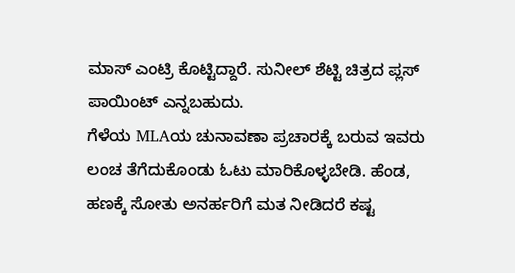ಮಾಸ್ ಎಂಟ್ರಿ ಕೊಟ್ಟಿದ್ದಾರೆ. ಸುನೀಲ್ ಶೆಟ್ಟಿ ಚಿತ್ರದ ಪ್ಲಸ್ ಪಾಯಿಂಟ್ ಎನ್ನಬಹುದು.
ಗೆಳೆಯ MLAಯ ಚುನಾವಣಾ ಪ್ರಚಾರಕ್ಕೆ ಬರುವ ಇವರು ಲಂಚ ತೆಗೆದುಕೊಂಡು ಓಟು ಮಾರಿಕೊಳ್ಳಬೇಡಿ. ಹೆಂಡ, ಹಣಕ್ಕೆ ಸೋತು ಅನರ್ಹರಿಗೆ ಮತ ನೀಡಿದರೆ ಕಷ್ಟ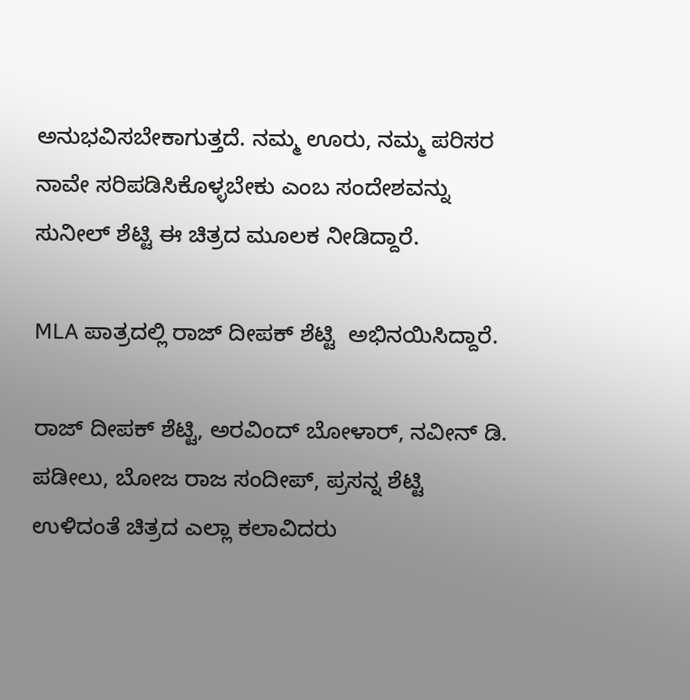ಅನುಭವಿಸಬೇಕಾಗುತ್ತದೆ. ನಮ್ಮ ಊರು, ನಮ್ಮ ಪರಿಸರ ನಾವೇ ಸರಿಪಡಿಸಿಕೊಳ್ಳಬೇಕು ಎಂಬ ಸಂದೇಶವನ್ನು ಸುನೀಲ್ ಶೆಟ್ಟಿ ಈ ಚಿತ್ರದ ಮೂಲಕ ನೀಡಿದ್ದಾರೆ.

MLA ಪಾತ್ರದಲ್ಲಿ ರಾಜ್ ದೀಪಕ್ ಶೆಟ್ಟಿ  ಅಭಿನಯಿಸಿದ್ದಾರೆ.

ರಾಜ್ ದೀಪಕ್ ಶೆಟ್ಟಿ, ಅರವಿಂದ್ ಬೋಳಾರ್, ನವೀನ್ ಡಿ. ಪಡೀಲು, ಬೋಜ ರಾಜ ಸಂದೀಪ್, ಪ್ರಸನ್ನ ಶೆಟ್ಟಿ
ಉಳಿದಂತೆ ಚಿತ್ರದ ಎಲ್ಲಾ ಕಲಾವಿದರು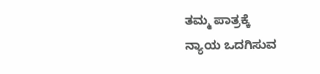ತಮ್ಮ ಪಾತ್ರಕ್ಕೆ
ನ್ಯಾಯ ಒದಗಿಸುವ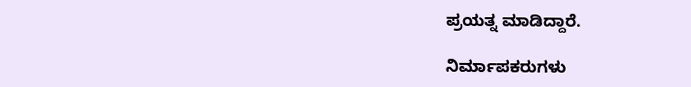ಪ್ರಯತ್ನ ಮಾಡಿದ್ದಾರೆ.

ನಿರ್ಮಾಪಕರುಗಳು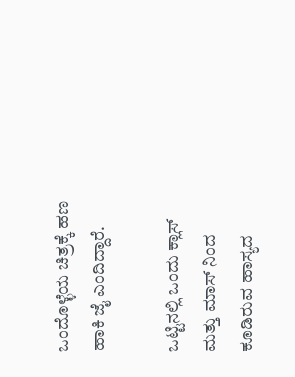ಒಂದೊಳ್ಳೆಯ ಚಿತ್ರಕ್ಕೆ ಹಣ ಹಾಕಿ ಜೈ ಎಂದಿದ್ದಾರೆ.

ಒಟ್ಟಿನಲ್ಲಿ ಒಂದು ಕ್ಲಾಸ್ ಮತ್ತು ಮಾಸ್ ನಿಂದ ಕೂಡಿರುವ ಹಾಸ್ಯದ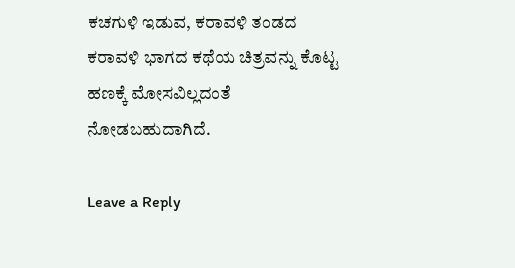ಕಚಗುಳಿ ಇಡುವ, ಕರಾವಳಿ ತಂಡದ ಕರಾವಳಿ ಭಾಗದ ಕಥೆಯ ಚಿತ್ರವನ್ನು ಕೊಟ್ಟ ಹಣಕ್ಕೆ ಮೋಸವಿಲ್ಲದಂತೆ ನೋಡಬಹುದಾಗಿದೆ.

Leave a Reply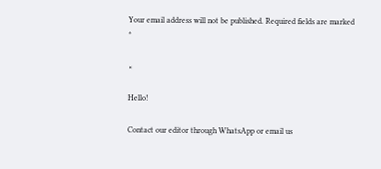Your email address will not be published. Required fields are marked *

×

Hello!

Contact our editor through WhatsApp or email us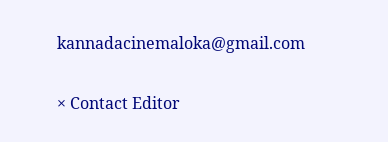kannadacinemaloka@gmail.com

× Contact Editor